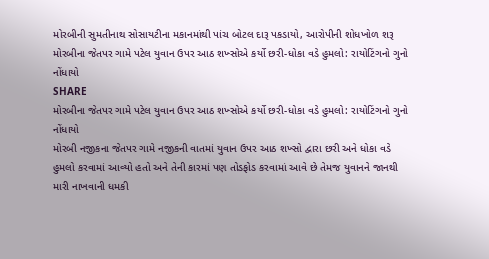મોરબીની સુમતીનાથ સોસાયટીના મકાનમાંથી પાંચ બોટલ દારૂ પકડાયો, આરોપીની શોધખોળ શરૂ
મોરબીના જેતપર ગામે પટેલ યુવાન ઉપર આઠ શખ્સોએ કર્યો છરી-ધોકા વડે હુમલો: રાયોટિંગનો ગુનો નોંધાયો
SHARE
મોરબીના જેતપર ગામે પટેલ યુવાન ઉપર આઠ શખ્સોએ કર્યો છરી-ધોકા વડે હુમલો: રાયોટિંગનો ગુનો નોંધાયો
મોરબી નજીકના જેતપર ગામે નજીકની વાતમાં યુવાન ઉપર આઠ શખ્સો દ્વારા છરી અને ધોકા વડે હુમલો કરવામાં આવ્યો હતો અને તેની કારમાં પણ તોડફોડ કરવામાં આવે છે તેમજ યુવાનને જાનથી મારી નાખવાની ધમકી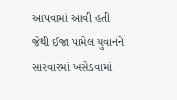આપવામાં આવી હતી જેથી ઈજા પામેલ યુવાનને સારવારમાં ખસેડવામાં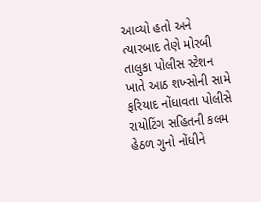આવ્યો હતો અને ત્યારબાદ તેણે મોરબી તાલુકા પોલીસ સ્ટેશન ખાતે આઠ શખ્સોની સામે ફરિયાદ નોંધાવતા પોલીસે રાયોટિંગ સહિતની કલમ હેઠળ ગુનો નોંધીને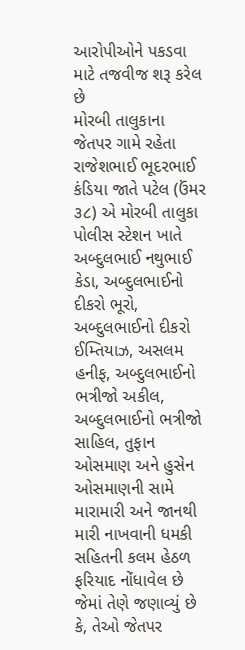આરોપીઓને પકડવા માટે તજવીજ શરૂ કરેલ છે
મોરબી તાલુકાના જેતપર ગામે રહેતા રાજેશભાઈ ભૂદરભાઈ કંડિયા જાતે પટેલ (ઉંમર ૩૮) એ મોરબી તાલુકા પોલીસ સ્ટેશન ખાતે અબ્દુલભાઈ નથુભાઈ કેડા, અબ્દુલભાઈનો દીકરો ભૂરો, અબ્દુલભાઈનો દીકરો ઈમ્તિયાઝ, અસલમ હનીફ, અબ્દુલભાઈનો ભત્રીજો અકીલ, અબ્દુલભાઈનો ભત્રીજો સાહિલ, તુફાન ઓસમાણ અને હુસેન ઓસમાણની સામે મારામારી અને જાનથી મારી નાખવાની ધમકી સહિતની કલમ હેઠળ ફરિયાદ નોંધાવેલ છે જેમાં તેણે જણાવ્યું છે કે, તેઓ જેતપર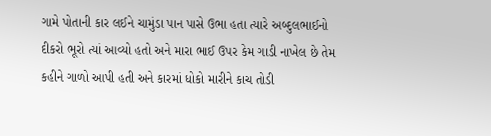ગામે પોતાની કાર લઈને ચામુંડા પાન પાસે ઉભા હતા ત્યારે અબ્દુલભાઈનો દીકરો ભૂરો ત્યાં આવ્યો હતો અને મારા ભાઈ ઉપર કેમ ગાડી નાખેલ છે તેમ કહીને ગાળો આપી હતી અને કારમાં ધોકો મારીને કાચ તોડી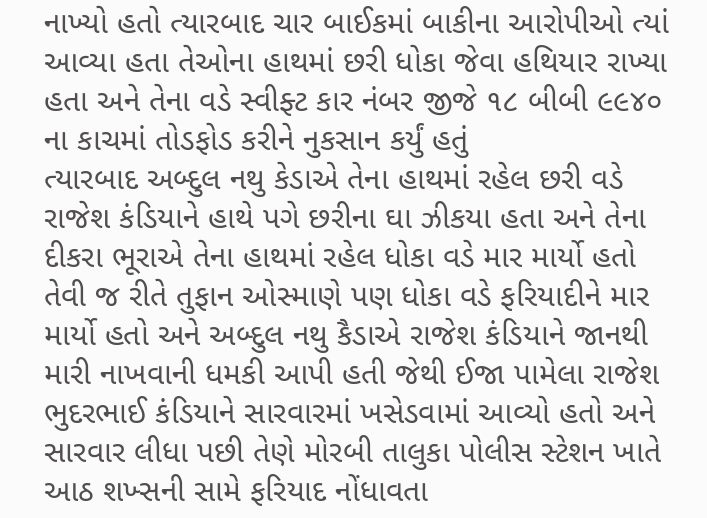નાખ્યો હતો ત્યારબાદ ચાર બાઈકમાં બાકીના આરોપીઓ ત્યાં આવ્યા હતા તેઓના હાથમાં છરી ધોકા જેવા હથિયાર રાખ્યા હતા અને તેના વડે સ્વીફ્ટ કાર નંબર જીજે ૧૮ બીબી ૯૯૪૦ ના કાચમાં તોડફોડ કરીને નુકસાન કર્યું હતું
ત્યારબાદ અબ્દુલ નથુ કેડાએ તેના હાથમાં રહેલ છરી વડે રાજેશ કંડિયાને હાથે પગે છરીના ઘા ઝીકયા હતા અને તેના દીકરા ભૂરાએ તેના હાથમાં રહેલ ધોકા વડે માર માર્યો હતો તેવી જ રીતે તુફાન ઓસ્માણે પણ ધોકા વડે ફરિયાદીને માર માર્યો હતો અને અબ્દુલ નથુ કૈડાએ રાજેશ કંડિયાને જાનથી મારી નાખવાની ધમકી આપી હતી જેથી ઈજા પામેલા રાજેશ ભુદરભાઈ કંડિયાને સારવારમાં ખસેડવામાં આવ્યો હતો અને સારવાર લીધા પછી તેણે મોરબી તાલુકા પોલીસ સ્ટેશન ખાતે આઠ શખ્સની સામે ફરિયાદ નોંધાવતા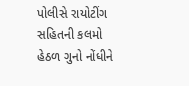પોલીસે રાયોટીંગ સહિતની કલમો હેઠળ ગુનો નોંધીને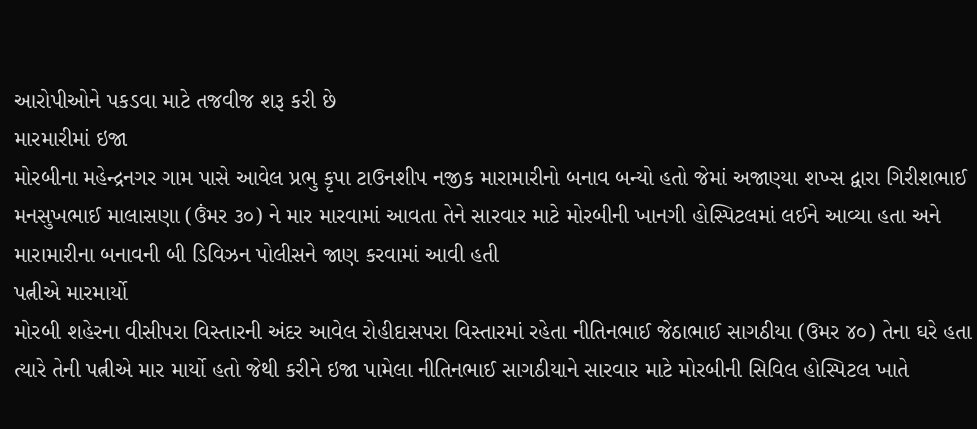આરોપીઓને પકડવા માટે તજવીજ શરૂ કરી છે
મારમારીમાં ઇજા
મોરબીના મહેન્દ્રનગર ગામ પાસે આવેલ પ્રભુ કૃપા ટાઉનશીપ નજીક મારામારીનો બનાવ બન્યો હતો જેમાં અજાણ્યા શખ્સ દ્વારા ગિરીશભાઈ મનસુખભાઈ માલાસણા (ઉંમર ૩૦) ને માર મારવામાં આવતા તેને સારવાર માટે મોરબીની ખાનગી હોસ્પિટલમાં લઈને આવ્યા હતા અને મારામારીના બનાવની બી ડિવિઝન પોલીસને જાણ કરવામાં આવી હતી
પત્નીએ મારમાર્યો
મોરબી શહેરના વીસીપરા વિસ્તારની અંદર આવેલ રોહીદાસપરા વિસ્તારમાં રહેતા નીતિનભાઈ જેઠાભાઈ સાગઠીયા (ઉમર ૪૦) તેના ઘરે હતા ત્યારે તેની પત્નીએ માર માર્યો હતો જેથી કરીને ઇજા પામેલા નીતિનભાઈ સાગઠીયાને સારવાર માટે મોરબીની સિવિલ હોસ્પિટલ ખાતે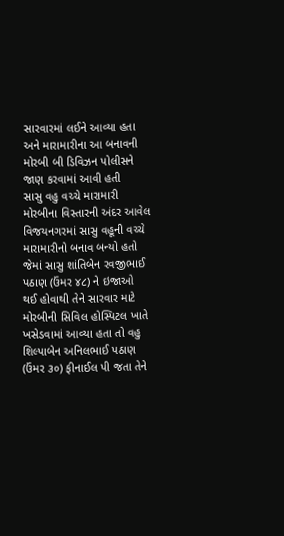સારવારમાં લઈને આવ્યા હતા અને મારામારીના આ બનાવની મોરબી બી ડિવિઝન પોલીસને જાણ કરવામાં આવી હતી
સાસુ વહુ વચ્ચે મારામારી
મોરબીના વિસ્તારની અંદર આવેલ વિજયનગરમાં સાસુ વહૂની વચ્ચે મારામારીનો બનાવ બન્યો હતો જેમાં સાસુ શાંતિબેન રવજીભાઈ પઠાણ (ઉંમર ૪૮) ને ઇજાઓ થઈ હોવાથી તેને સારવાર માટે મોરબીની સિવિલ હોસ્પિટલ ખાતે ખસેડવામાં આવ્યા હતા તો વહુ શિલ્પાબેન અનિલભાઈ પઠાણ (ઉંમર ૩૦) ફીનાઈલ પી જતા તેને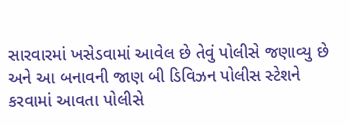સારવારમાં ખસેડવામાં આવેલ છે તેવું પોલીસે જણાવ્યુ છે અને આ બનાવની જાણ બી ડિવિઝન પોલીસ સ્ટેશને કરવામાં આવતા પોલીસે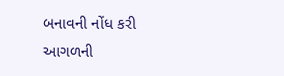બનાવની નોંધ કરી આગળની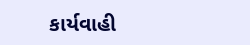કાર્યવાહી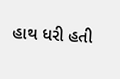હાથ ધરી હતી